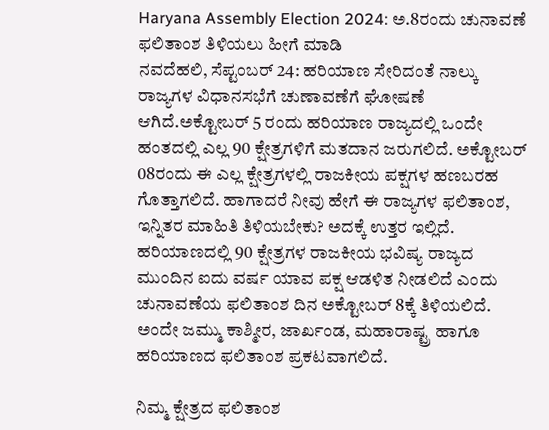Haryana Assembly Election 2024: ಅ.8ರಂದು ಚುನಾವಣೆ ಫಲಿತಾಂಶ ತಿಳಿಯಲು ಹೀಗೆ ಮಾಡಿ
ನವದೆಹಲಿ, ಸೆಪ್ಟಂಬರ್ 24: ಹರಿಯಾಣ ಸೇರಿದಂತೆ ನಾಲ್ಕು ರಾಜ್ಯಗಳ ವಿಧಾನಸಭೆಗೆ ಚುಣಾವಣೆಗೆ ಘೋಷಣೆ ಆಗಿದೆ.ಅಕ್ಟೋಬರ್ 5 ರಂದು ಹರಿಯಾಣ ರಾಜ್ಯದಲ್ಲಿ ಒಂದೇ ಹಂತದಲ್ಲಿ ಎಲ್ಲ 90 ಕ್ಷೇತ್ರಗಳಿಗೆ ಮತದಾನ ಜರುಗಲಿದೆ. ಅಕ್ಟೋಬರ್ 08ರಂದು ಈ ಎಲ್ಲ ಕ್ಷೇತ್ರಗಳಲ್ಲಿ ರಾಜಕೀಯ ಪಕ್ಷಗಳ ಹಣಬರಹ ಗೊತ್ತಾಗಲಿದೆ. ಹಾಗಾದರೆ ನೀವು ಹೇಗೆ ಈ ರಾಜ್ಯಗಳ ಫಲಿತಾಂಶ, ಇನ್ನಿತರ ಮಾಹಿತಿ ತಿಳಿಯಬೇಕು? ಅದಕ್ಕೆ ಉತ್ತರ ಇಲ್ಲಿದೆ.
ಹರಿಯಾಣದಲ್ಲಿ 90 ಕ್ಷೇತ್ರಗಳ ರಾಜಕೀಯ ಭವಿಷ್ಯ ರಾಜ್ಯದ ಮುಂದಿನ ಐದು ವರ್ಷ ಯಾವ ಪಕ್ಷ ಆಡಳಿತ ನೀಡಲಿದೆ ಎಂದು ಚುನಾವಣೆಯ ಫಲಿತಾಂಶ ದಿನ ಅಕ್ಟೋಬರ್ 8ಕ್ಕೆ ತಿಳಿಯಲಿದೆ. ಅಂದೇ ಜಮ್ಮು ಕಾಶ್ಮೀರ, ಜಾರ್ಖಂಡ, ಮಹಾರಾಷ್ಟ್ರ ಹಾಗೂ ಹರಿಯಾಣದ ಫಲಿತಾಂಶ ಪ್ರಕಟವಾಗಲಿದೆ.

ನಿಮ್ಮ ಕ್ಷೇತ್ರದ ಫಲಿತಾಂಶ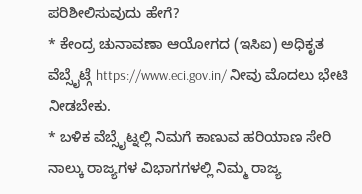ಪರಿಶೀಲಿಸುವುದು ಹೇಗೆ?
* ಕೇಂದ್ರ ಚುನಾವಣಾ ಆಯೋಗದ (ಇಸಿಐ) ಅಧಿಕೃತ ವೆಬ್ಸೈಟ್ಗೆ https://www.eci.gov.in/ ನೀವು ಮೊದಲು ಭೇಟಿ ನೀಡಬೇಕು.
* ಬಳಿಕ ವೆಬ್ಸೈಟ್ನಲ್ಲಿ ನಿಮಗೆ ಕಾಣುವ ಹರಿಯಾಣ ಸೇರಿ ನಾಲ್ಕು ರಾಜ್ಯಗಳ ವಿಭಾಗಗಳಲ್ಲಿ ನಿಮ್ಮ ರಾಜ್ಯ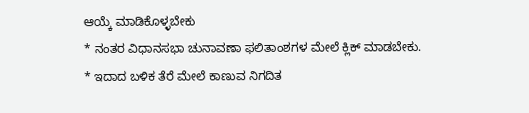ಆಯ್ಕೆ ಮಾಡಿಕೊಳ್ಳಬೇಕು
* ನಂತರ ವಿಧಾನಸಭಾ ಚುನಾವಣಾ ಫಲಿತಾಂಶಗಳ ಮೇಲೆ ಕ್ಲಿಕ್ ಮಾಡಬೇಕು.
* ಇದಾದ ಬಳಿಕ ತೆರೆ ಮೇಲೆ ಕಾಣುವ ನಿಗದಿತ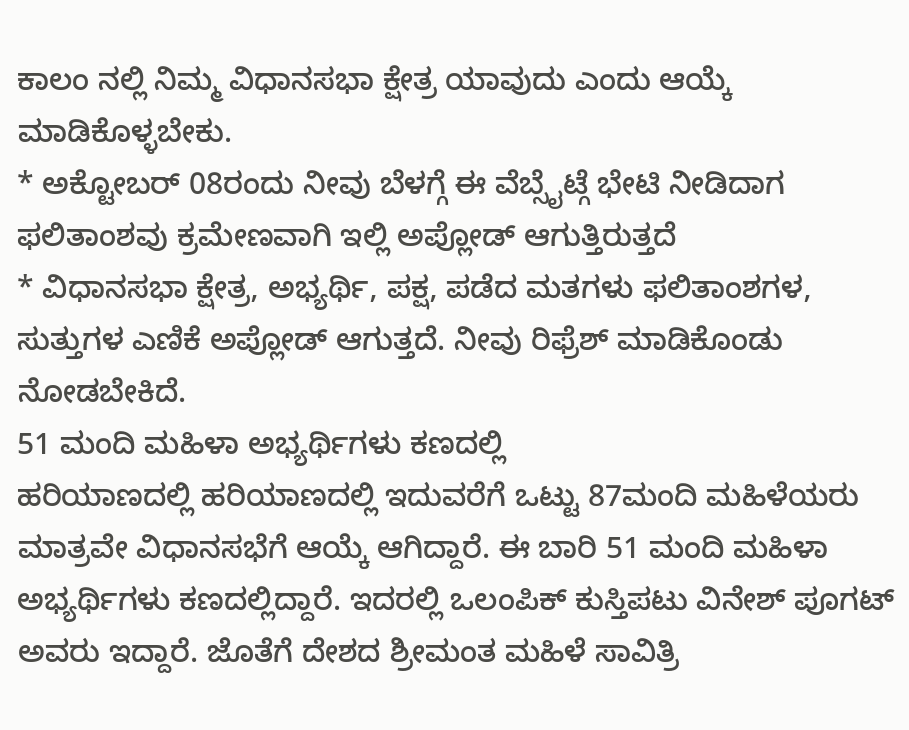ಕಾಲಂ ನಲ್ಲಿ ನಿಮ್ಮ ವಿಧಾನಸಭಾ ಕ್ಷೇತ್ರ ಯಾವುದು ಎಂದು ಆಯ್ಕೆ ಮಾಡಿಕೊಳ್ಳಬೇಕು.
* ಅಕ್ಟೋಬರ್ 08ರಂದು ನೀವು ಬೆಳಗ್ಗೆ ಈ ವೆಬ್ಸೈಟ್ಗೆ ಭೇಟಿ ನೀಡಿದಾಗ ಫಲಿತಾಂಶವು ಕ್ರಮೇಣವಾಗಿ ಇಲ್ಲಿ ಅಪ್ಲೋಡ್ ಆಗುತ್ತಿರುತ್ತದೆ
* ವಿಧಾನಸಭಾ ಕ್ಷೇತ್ರ, ಅಭ್ಯರ್ಥಿ, ಪಕ್ಷ, ಪಡೆದ ಮತಗಳು ಫಲಿತಾಂಶಗಳ, ಸುತ್ತುಗಳ ಎಣಿಕೆ ಅಪ್ಲೋಡ್ ಆಗುತ್ತದೆ. ನೀವು ರಿಫ್ರೆಶ್ ಮಾಡಿಕೊಂಡು ನೋಡಬೇಕಿದೆ.
51 ಮಂದಿ ಮಹಿಳಾ ಅಭ್ಯರ್ಥಿಗಳು ಕಣದಲ್ಲಿ
ಹರಿಯಾಣದಲ್ಲಿ ಹರಿಯಾಣದಲ್ಲಿ ಇದುವರೆಗೆ ಒಟ್ಟು 87ಮಂದಿ ಮಹಿಳೆಯರು ಮಾತ್ರವೇ ವಿಧಾನಸಭೆಗೆ ಆಯ್ಕೆ ಆಗಿದ್ದಾರೆ. ಈ ಬಾರಿ 51 ಮಂದಿ ಮಹಿಳಾ ಅಭ್ಯರ್ಥಿಗಳು ಕಣದಲ್ಲಿದ್ದಾರೆ. ಇದರಲ್ಲಿ ಒಲಂಪಿಕ್ ಕುಸ್ತಿಪಟು ವಿನೇಶ್ ಪೂಗಟ್ ಅವರು ಇದ್ದಾರೆ. ಜೊತೆಗೆ ದೇಶದ ಶ್ರೀಮಂತ ಮಹಿಳೆ ಸಾವಿತ್ರಿ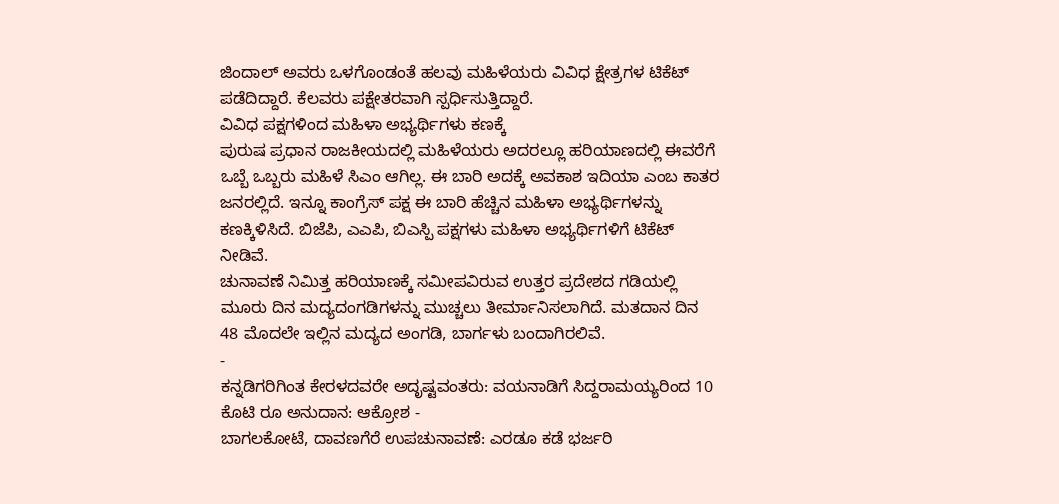ಜಿಂದಾಲ್ ಅವರು ಒಳಗೊಂಡಂತೆ ಹಲವು ಮಹಿಳೆಯರು ವಿವಿಧ ಕ್ಷೇತ್ರಗಳ ಟಿಕೆಟ್ ಪಡೆದಿದ್ದಾರೆ. ಕೆಲವರು ಪಕ್ಷೇತರವಾಗಿ ಸ್ಪರ್ಧಿಸುತ್ತಿದ್ದಾರೆ.
ವಿವಿಧ ಪಕ್ಷಗಳಿಂದ ಮಹಿಳಾ ಅಭ್ಯರ್ಥಿಗಳು ಕಣಕ್ಕೆ
ಪುರುಷ ಪ್ರಧಾನ ರಾಜಕೀಯದಲ್ಲಿ ಮಹಿಳೆಯರು ಅದರಲ್ಲೂ ಹರಿಯಾಣದಲ್ಲಿ ಈವರೆಗೆ ಒಬ್ಬೆ ಒಬ್ಬರು ಮಹಿಳೆ ಸಿಎಂ ಆಗಿಲ್ಲ. ಈ ಬಾರಿ ಅದಕ್ಕೆ ಅವಕಾಶ ಇದಿಯಾ ಎಂಬ ಕಾತರ ಜನರಲ್ಲಿದೆ. ಇನ್ನೂ ಕಾಂಗ್ರೆಸ್ ಪಕ್ಷ ಈ ಬಾರಿ ಹೆಚ್ಚಿನ ಮಹಿಳಾ ಅಭ್ಯರ್ಥಿಗಳನ್ನು ಕಣಕ್ಕಿಳಿಸಿದೆ. ಬಿಜೆಪಿ, ಎಎಪಿ, ಬಿಎಸ್ಪಿ ಪಕ್ಷಗಳು ಮಹಿಳಾ ಅಭ್ಯರ್ಥಿಗಳಿಗೆ ಟಿಕೆಟ್ ನೀಡಿವೆ.
ಚುನಾವಣೆ ನಿಮಿತ್ತ ಹರಿಯಾಣಕ್ಕೆ ಸಮೀಪವಿರುವ ಉತ್ತರ ಪ್ರದೇಶದ ಗಡಿಯಲ್ಲಿ ಮೂರು ದಿನ ಮದ್ಯದಂಗಡಿಗಳನ್ನು ಮುಚ್ಚಲು ತೀರ್ಮಾನಿಸಲಾಗಿದೆ. ಮತದಾನ ದಿನ 48 ಮೊದಲೇ ಇಲ್ಲಿನ ಮದ್ಯದ ಅಂಗಡಿ, ಬಾರ್ಗಳು ಬಂದಾಗಿರಲಿವೆ.
-
ಕನ್ನಡಿಗರಿಗಿಂತ ಕೇರಳದವರೇ ಅದೃಷ್ಟವಂತರು: ವಯನಾಡಿಗೆ ಸಿದ್ದರಾಮಯ್ಯರಿಂದ 10 ಕೊಟಿ ರೂ ಅನುದಾನ: ಆಕ್ರೋಶ -
ಬಾಗಲಕೋಟೆ, ದಾವಣಗೆರೆ ಉಪಚುನಾವಣೆ: ಎರಡೂ ಕಡೆ ಭರ್ಜರಿ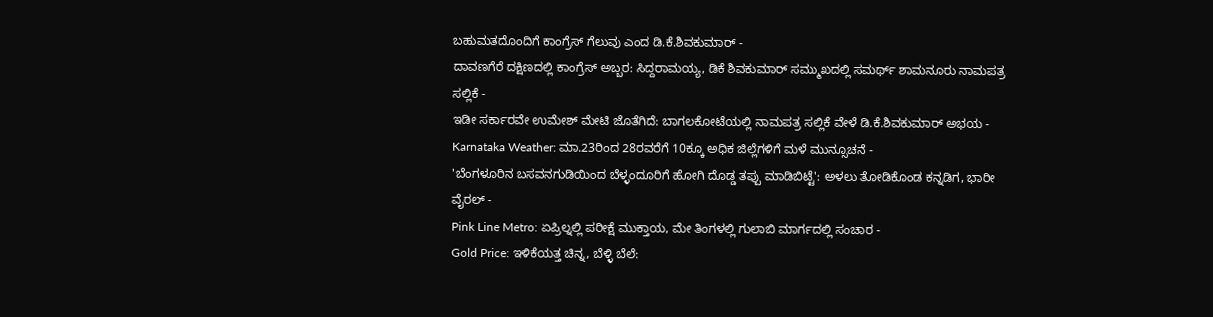ಬಹುಮತದೊಂದಿಗೆ ಕಾಂಗ್ರೆಸ್ ಗೆಲುವು ಎಂದ ಡಿ.ಕೆ.ಶಿವಕುಮಾರ್ -
ದಾವಣಗೆರೆ ದಕ್ಷಿಣದಲ್ಲಿ ಕಾಂಗ್ರೆಸ್ ಅಬ್ಬರ: ಸಿದ್ದರಾಮಯ್ಯ, ಡಿಕೆ ಶಿವಕುಮಾರ್ ಸಮ್ಮುಖದಲ್ಲಿ ಸಮರ್ಥ್ ಶಾಮನೂರು ನಾಮಪತ್ರ ಸಲ್ಲಿಕೆ -
ಇಡೀ ಸರ್ಕಾರವೇ ಉಮೇಶ್ ಮೇಟಿ ಜೊತೆಗಿದೆ: ಬಾಗಲಕೋಟೆಯಲ್ಲಿ ನಾಮಪತ್ರ ಸಲ್ಲಿಕೆ ವೇಳೆ ಡಿ.ಕೆ.ಶಿವಕುಮಾರ್ ಅಭಯ -
Karnataka Weather: ಮಾ.23ರಿಂದ 28ರವರೆಗೆ 10ಕ್ಕೂ ಅಧಿಕ ಜಿಲ್ಲೆಗಳಿಗೆ ಮಳೆ ಮುನ್ಸೂಚನೆ -
'ಬೆಂಗಳೂರಿನ ಬಸವನಗುಡಿಯಿಂದ ಬೆಳ್ಳಂದೂರಿಗೆ ಹೋಗಿ ದೊಡ್ಡ ತಪ್ಪು ಮಾಡಿಬಿಟ್ಟೆ': ಅಳಲು ತೋಡಿಕೊಂಡ ಕನ್ನಡಿಗ, ಭಾರೀ ವೈರಲ್ -
Pink Line Metro: ಏಪ್ರಿಲ್ನಲ್ಲಿ ಪರೀಕ್ಷೆ ಮುಕ್ತಾಯ, ಮೇ ತಿಂಗಳಲ್ಲಿ ಗುಲಾಬಿ ಮಾರ್ಗದಲ್ಲಿ ಸಂಚಾರ -
Gold Price: ಇಳಿಕೆಯತ್ತ ಚಿನ್ನ, ಬೆಳ್ಳಿ ಬೆಲೆ: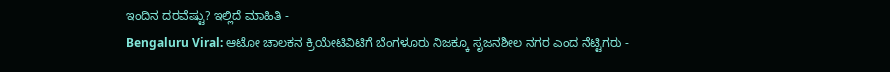ಇಂದಿನ ದರವೆಷ್ಟು? ಇಲ್ಲಿದೆ ಮಾಹಿತಿ -
Bengaluru Viral: ಆಟೋ ಚಾಲಕನ ಕ್ರಿಯೇಟಿವಿಟಿಗೆ ಬೆಂಗಳೂರು ನಿಜಕ್ಕೂ ಸೃಜನಶೀಲ ನಗರ ಎಂದ ನೆಟ್ಟಿಗರು -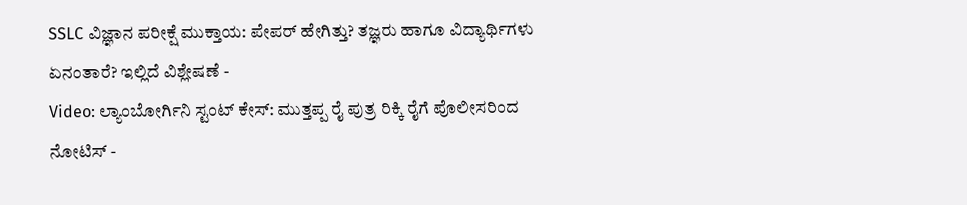SSLC ವಿಜ್ಞಾನ ಪರೀಕ್ಷೆ ಮುಕ್ತಾಯ: ಪೇಪರ್ ಹೇಗಿತ್ತು? ತಜ್ಞರು ಹಾಗೂ ವಿದ್ಯಾರ್ಥಿಗಳು ಏನಂತಾರೆ? ಇಲ್ಲಿದೆ ವಿಶ್ಲೇಷಣೆ -
Video: ಲ್ಯಾಂಬೋರ್ಗಿನಿ ಸ್ಟಂಟ್ ಕೇಸ್: ಮುತ್ತಪ್ಪ ರೈ ಪುತ್ರ ರಿಕ್ಕಿ ರೈಗೆ ಪೊಲೀಸರಿಂದ ನೋಟಿಸ್ -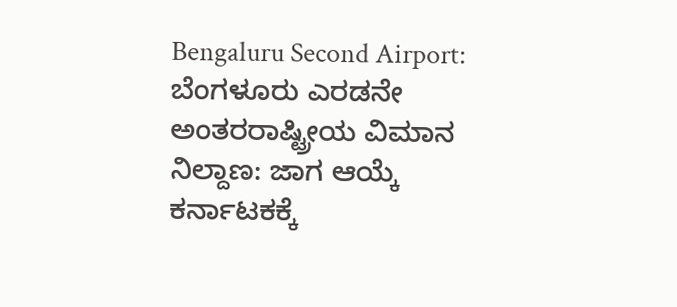Bengaluru Second Airport: ಬೆಂಗಳೂರು ಎರಡನೇ ಅಂತರರಾಷ್ಟ್ರೀಯ ವಿಮಾನ ನಿಲ್ದಾಣ: ಜಾಗ ಆಯ್ಕೆ ಕರ್ನಾಟಕಕ್ಕೆ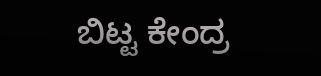ಬಿಟ್ಟ ಕೇಂದ್ರ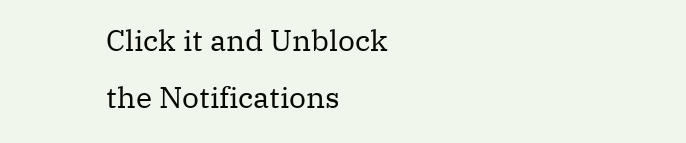Click it and Unblock the Notifications